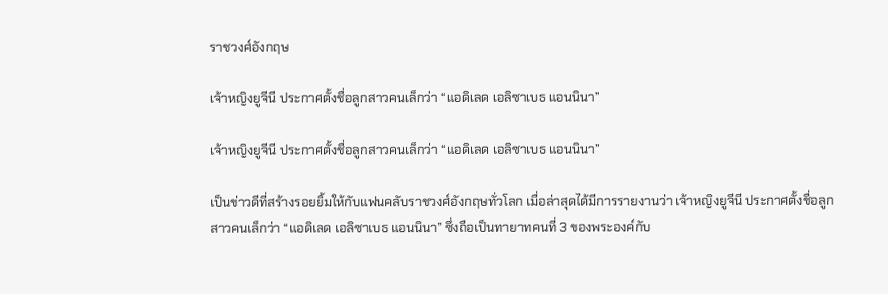ราชวงศ์อังกฤษ

เจ้าหญิงยูจีนี ประกาศตั้งชื่อลูกสาวคนเล็กว่า “แอดิเลด เอลิซาเบธ แอนนินา”

เจ้าหญิงยูจีนี ประกาศตั้งชื่อลูกสาวคนเล็กว่า “แอดิเลด เอลิซาเบธ แอนนินา”

เป็นข่าวดีที่สร้างรอยยิ้มให้กับแฟนคลับราชวงศ์อังกฤษทั่วโลก เมื่อล่าสุดได้มีการรายงานว่า เจ้าหญิงยูจีนี ประกาศตั้งชื่อลูกสาวคนเล็กว่า “แอดิเลด เอลิซาเบธ แอนนินา” ซึ่งถือเป็นทายาทคนที่ 3 ของพระองค์กับ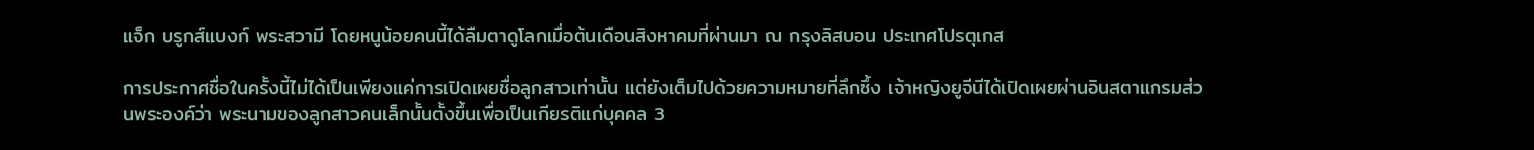แจ็ก บรูกส์แบงก์ พระสวามี โดยหนูน้อยคนนี้ได้ลืมตาดูโลกเมื่อต้นเดือนสิงหาคมที่ผ่านมา ณ กรุงลิสบอน ประเทศโปรตุเกส

การประกาศชื่อในครั้งนี้ไม่ได้เป็นเพียงแค่การเปิดเผยชื่อลูกสาวเท่านั้น แต่ยังเต็มไปด้วยความหมายที่ลึกซึ้ง เจ้าหญิงยูจีนีได้เปิดเผยผ่านอินสตาแกรมส่วนพระองค์ว่า พระนามของลูกสาวคนเล็กนั้นตั้งขึ้นเพื่อเป็นเกียรติแก่บุคคล 3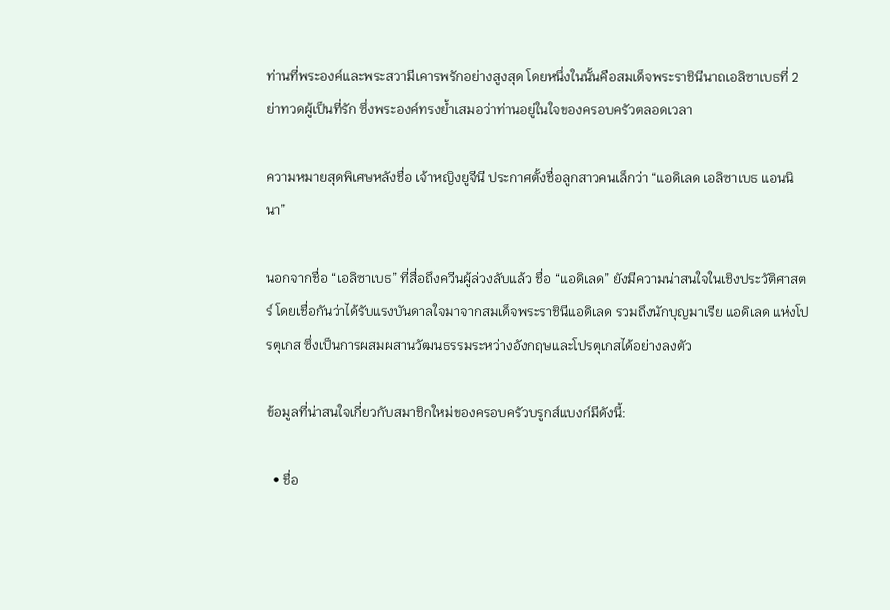ท่านที่พระองค์และพระสวามีเคารพรักอย่างสูงสุด โดยหนึ่งในนั้นคือสมเด็จพระราชินีนาถเอลิซาเบธที่ 2 ย่าทวดผู้เป็นที่รัก ซึ่งพระองค์ทรงย้ำเสมอว่าท่านอยู่ในใจของครอบครัวตลอดเวลา

ความหมายสุดพิเศษหลังชื่อ เจ้าหญิงยูจีนี ประกาศตั้งชื่อลูกสาวคนเล็กว่า “แอดิเลด เอลิซาเบธ แอนนินา”

นอกจากชื่อ “เอลิซาเบธ” ที่สื่อถึงควีนผู้ล่วงลับแล้ว ชื่อ “แอดิเลด” ยังมีความน่าสนใจในเชิงประวัติศาสตร์ โดยเชื่อกันว่าได้รับแรงบันดาลใจมาจากสมเด็จพระราชินีแอดิเลด รวมถึงนักบุญมาเรีย แอดิเลด แห่งโปรตุเกส ซึ่งเป็นการผสมผสานวัฒนธรรมระหว่างอังกฤษและโปรตุเกสได้อย่างลงตัว

ข้อมูลที่น่าสนใจเกี่ยวกับสมาชิกใหม่ของครอบครัวบรูกส์แบงก์มีดังนี้:

  • ชื่อ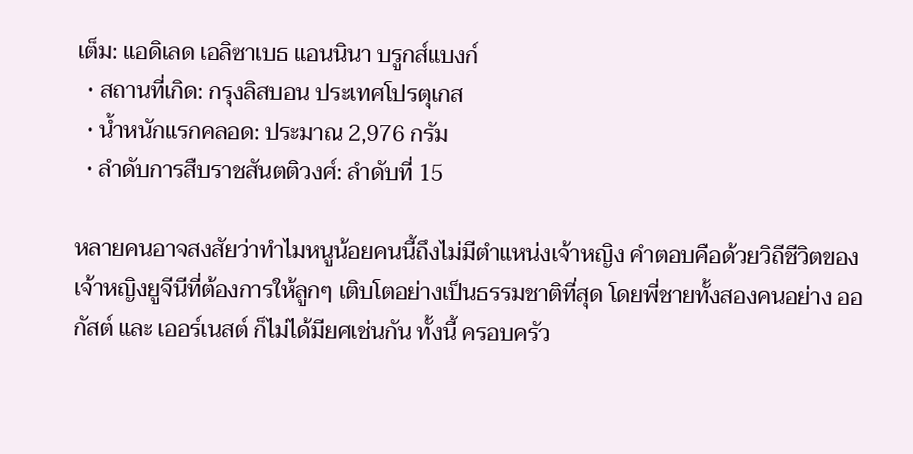เต็ม: แอดิเลด เอลิซาเบธ แอนนินา บรูกส์แบงก์
  • สถานที่เกิด: กรุงลิสบอน ประเทศโปรตุเกส
  • น้ำหนักแรกคลอด: ประมาณ 2,976 กรัม
  • ลำดับการสืบราชสันตติวงศ์: ลำดับที่ 15

หลายคนอาจสงสัยว่าทำไมหนูน้อยคนนี้ถึงไม่มีตำแหน่งเจ้าหญิง คำตอบคือด้วยวิถีชีวิตของเจ้าหญิงยูจีนีที่ต้องการให้ลูกๆ เติบโตอย่างเป็นธรรมชาติที่สุด โดยพี่ชายทั้งสองคนอย่าง ออกัสต์ และ เออร์เนสต์ ก็ไม่ได้มียศเช่นกัน ทั้งนี้ ครอบครัว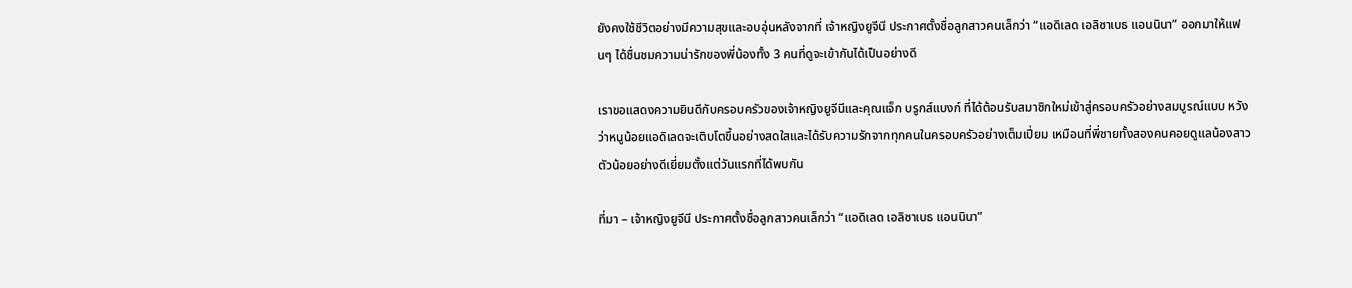ยังคงใช้ชีวิตอย่างมีความสุขและอบอุ่นหลังจากที่ เจ้าหญิงยูจีนี ประกาศตั้งชื่อลูกสาวคนเล็กว่า “แอดิเลด เอลิซาเบธ แอนนินา” ออกมาให้แฟนๆ ได้ชื่นชมความน่ารักของพี่น้องทั้ง 3 คนที่ดูจะเข้ากันได้เป็นอย่างดี

เราขอแสดงความยินดีกับครอบครัวของเจ้าหญิงยูจีนีและคุณแจ็ก บรูกส์แบงก์ ที่ได้ต้อนรับสมาชิกใหม่เข้าสู่ครอบครัวอย่างสมบูรณ์แบบ หวังว่าหนูน้อยแอดิเลดจะเติบโตขึ้นอย่างสดใสและได้รับความรักจากทุกคนในครอบครัวอย่างเต็มเปี่ยม เหมือนที่พี่ชายทั้งสองคนคอยดูแลน้องสาวตัวน้อยอย่างดีเยี่ยมตั้งแต่วันแรกที่ได้พบกัน

ที่มา – เจ้าหญิงยูจีนี ประกาศตั้งชื่อลูกสาวคนเล็กว่า “แอดิเลด เอลิซาเบธ แอนนินา”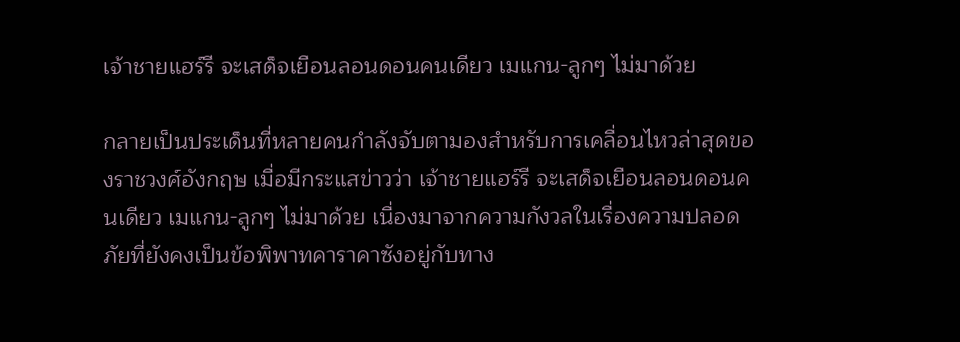เจ้าชายแฮร์รี จะเสด็จเยือนลอนดอนคนเดียว เมแกน-ลูกๆ ไม่มาด้วย

กลายเป็นประเด็นที่หลายคนกำลังจับตามองสำหรับการเคลื่อนไหวล่าสุดของราชวงศ์อังกฤษ เมื่อมีกระแสข่าวว่า เจ้าชายแฮร์รี จะเสด็จเยือนลอนดอนคนเดียว เมแกน-ลูกๆ ไม่มาด้วย เนื่องมาจากความกังวลในเรื่องความปลอดภัยที่ยังคงเป็นข้อพิพาทคาราคาซังอยู่กับทาง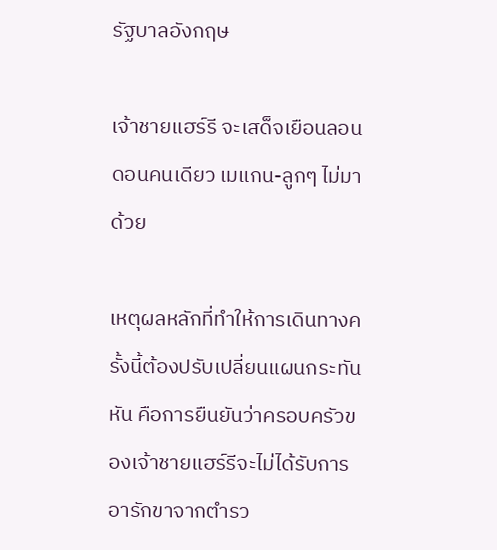รัฐบาลอังกฤษ

เจ้าชายแฮร์รี จะเสด็จเยือนลอนดอนคนเดียว เมแกน-ลูกๆ ไม่มาด้วย

เหตุผลหลักที่ทำให้การเดินทางครั้งนี้ต้องปรับเปลี่ยนแผนกระทันหัน คือการยืนยันว่าครอบครัวของเจ้าชายแฮร์รีจะไม่ได้รับการอารักขาจากตำรว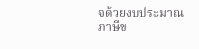จด้วยงบประมาณภาษีข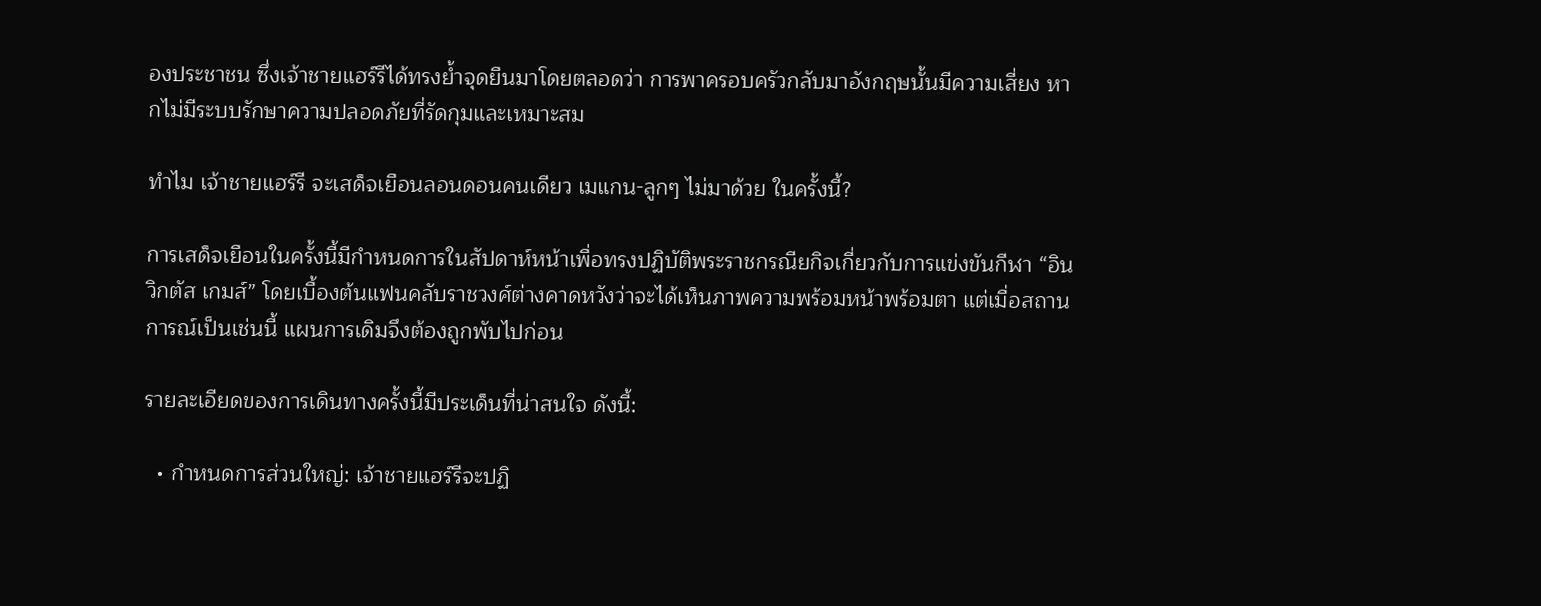องประชาชน ซึ่งเจ้าชายแฮร์รีได้ทรงย้ำจุดยืนมาโดยตลอดว่า การพาครอบครัวกลับมาอังกฤษนั้นมีความเสี่ยง หากไม่มีระบบรักษาความปลอดภัยที่รัดกุมและเหมาะสม

ทำไม เจ้าชายแฮร์รี จะเสด็จเยือนลอนดอนคนเดียว เมแกน-ลูกๆ ไม่มาด้วย ในครั้งนี้?

การเสด็จเยือนในครั้งนี้มีกำหนดการในสัปดาห์หน้าเพื่อทรงปฏิบัติพระราชกรณียกิจเกี่ยวกับการแข่งขันกีฬา “อินวิกตัส เกมส์” โดยเบื้องต้นแฟนคลับราชวงศ์ต่างคาดหวังว่าจะได้เห็นภาพความพร้อมหน้าพร้อมตา แต่เมื่อสถานการณ์เป็นเช่นนี้ แผนการเดิมจึงต้องถูกพับไปก่อน

รายละเอียดของการเดินทางครั้งนี้มีประเด็นที่น่าสนใจ ดังนี้:

  • กำหนดการส่วนใหญ่: เจ้าชายแฮร์รีจะปฏิ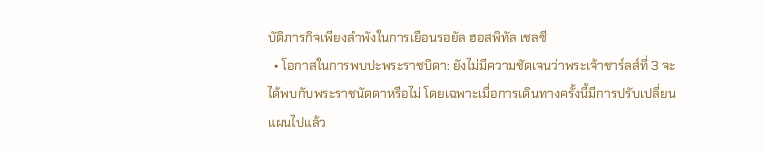บัติภารกิจเพียงลำพังในการเยือนรอยัล ฮอสพิทัล เชลซี
  • โอกาสในการพบปะพระราชบิดา: ยังไม่มีความชัดเจนว่าพระเจ้าชาร์ลส์ที่ 3 จะได้พบกับพระราชนัดดาหรือไม่ โดยเฉพาะเมื่อการเดินทางครั้งนี้มีการปรับเปลี่ยนแผนไปแล้ว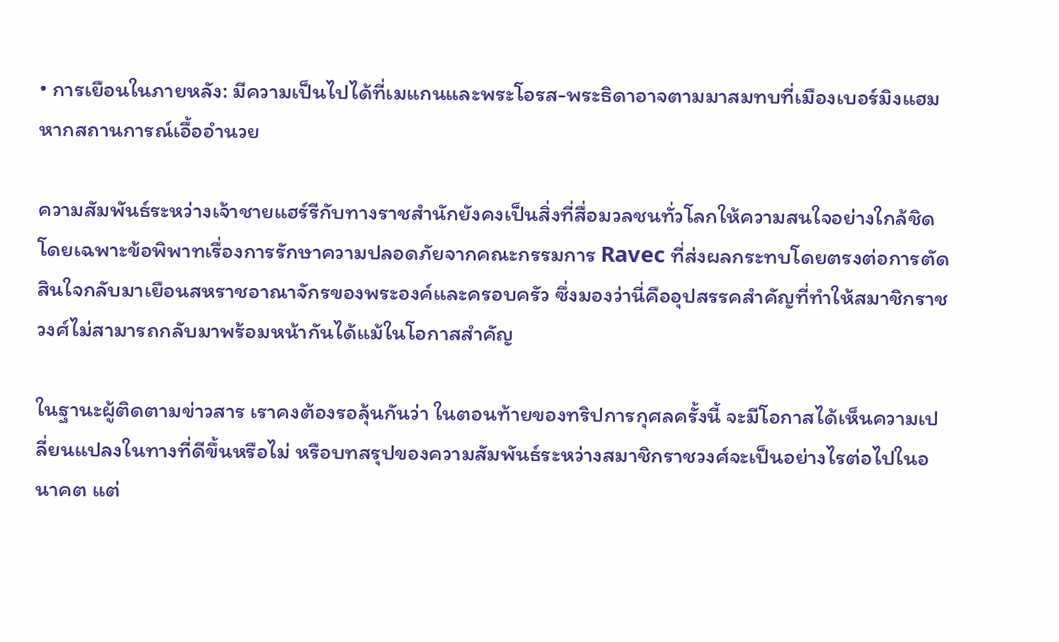• การเยือนในภายหลัง: มีความเป็นไปได้ที่เมแกนและพระโอรส-พระธิดาอาจตามมาสมทบที่เมืองเบอร์มิงแฮมหากสถานการณ์เอื้ออำนวย

ความสัมพันธ์ระหว่างเจ้าชายแฮร์รีกับทางราชสำนักยังคงเป็นสิ่งที่สื่อมวลชนทั่วโลกให้ความสนใจอย่างใกล้ชิด โดยเฉพาะข้อพิพาทเรื่องการรักษาความปลอดภัยจากคณะกรรมการ Ravec ที่ส่งผลกระทบโดยตรงต่อการตัดสินใจกลับมาเยือนสหราชอาณาจักรของพระองค์และครอบครัว ซึ่งมองว่านี่คืออุปสรรคสำคัญที่ทำให้สมาชิกราชวงศ์ไม่สามารถกลับมาพร้อมหน้ากันได้แม้ในโอกาสสำคัญ

ในฐานะผู้ติดตามข่าวสาร เราคงต้องรอลุ้นกันว่า ในตอนท้ายของทริปการกุศลครั้งนี้ จะมีโอกาสได้เห็นความเปลี่ยนแปลงในทางที่ดีขึ้นหรือไม่ หรือบทสรุปของความสัมพันธ์ระหว่างสมาชิกราชวงศ์จะเป็นอย่างไรต่อไปในอนาคต แต่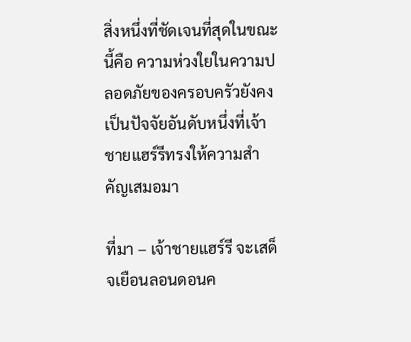สิ่งหนึ่งที่ชัดเจนที่สุดในขณะนี้คือ ความห่วงใยในความปลอดภัยของครอบครัวยังคงเป็นปัจจัยอันดับหนึ่งที่เจ้าชายแฮร์รีทรงให้ความสำคัญเสมอมา

ที่มา – เจ้าชายแฮร์รี จะเสด็จเยือนลอนดอนค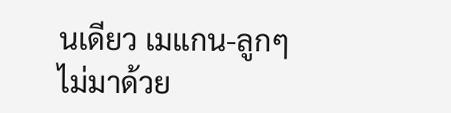นเดียว เมแกน-ลูกๆ ไม่มาด้วย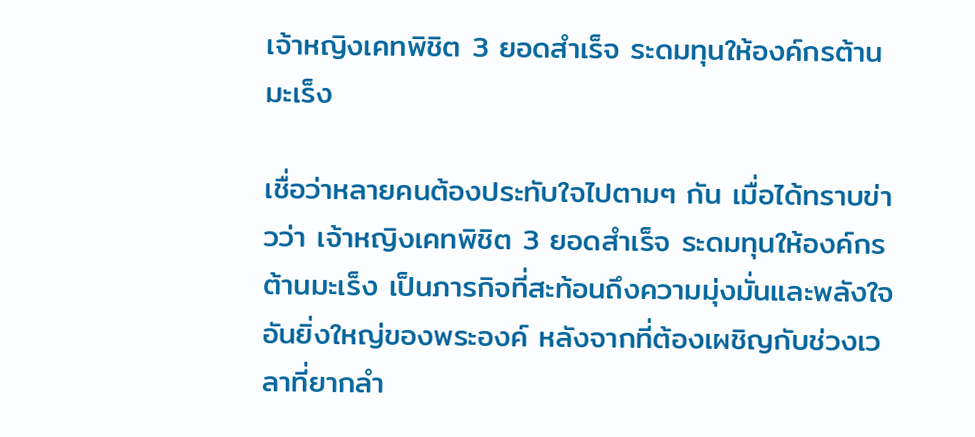เจ้าหญิงเคทพิชิต 3 ยอดสำเร็จ ระดมทุนให้องค์กรต้านมะเร็ง

เชื่อว่าหลายคนต้องประทับใจไปตามๆ กัน เมื่อได้ทราบข่าวว่า เจ้าหญิงเคทพิชิต 3 ยอดสำเร็จ ระดมทุนให้องค์กรต้านมะเร็ง เป็นภารกิจที่สะท้อนถึงความมุ่งมั่นและพลังใจอันยิ่งใหญ่ของพระองค์ หลังจากที่ต้องเผชิญกับช่วงเวลาที่ยากลำ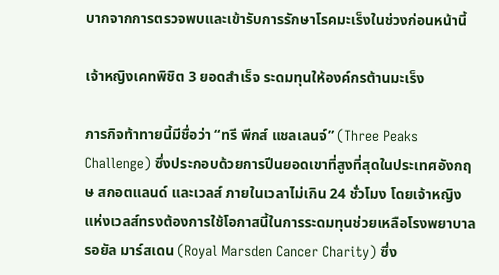บากจากการตรวจพบและเข้ารับการรักษาโรคมะเร็งในช่วงก่อนหน้านี้

เจ้าหญิงเคทพิชิต 3 ยอดสำเร็จ ระดมทุนให้องค์กรต้านมะเร็ง

ภารกิจท้าทายนี้มีชื่อว่า “ทรี พีกส์ แชลเลนจ์” (Three Peaks Challenge) ซึ่งประกอบด้วยการปีนยอดเขาที่สูงที่สุดในประเทศอังกฤษ สกอตแลนด์ และเวลส์ ภายในเวลาไม่เกิน 24 ชั่วโมง โดยเจ้าหญิงแห่งเวลส์ทรงต้องการใช้โอกาสนี้ในการระดมทุนช่วยเหลือโรงพยาบาลรอยัล มาร์สเดน (Royal Marsden Cancer Charity) ซึ่ง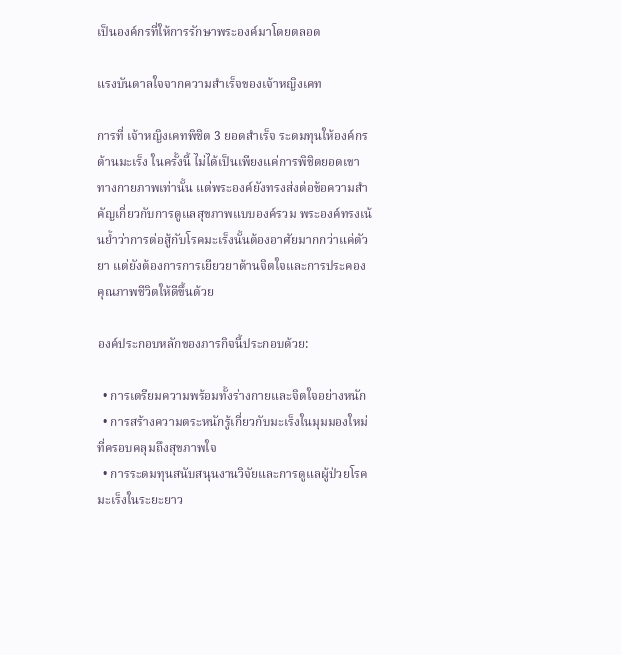เป็นองค์กรที่ให้การรักษาพระองค์มาโดยตลอด

แรงบันดาลใจจากความสำเร็จของเจ้าหญิงเคท

การที่ เจ้าหญิงเคทพิชิต 3 ยอดสำเร็จ ระดมทุนให้องค์กรต้านมะเร็ง ในครั้งนี้ ไม่ได้เป็นเพียงแค่การพิชิตยอดเขาทางกายภาพเท่านั้น แต่พระองค์ยังทรงส่งต่อข้อความสำคัญเกี่ยวกับการดูแลสุขภาพแบบองค์รวม พระองค์ทรงเน้นย้ำว่าการต่อสู้กับโรคมะเร็งนั้นต้องอาศัยมากกว่าแค่ตัวยา แต่ยังต้องการการเยียวยาด้านจิตใจและการประคองคุณภาพชีวิตให้ดีขึ้นด้วย

องค์ประกอบหลักของภารกิจนี้ประกอบด้วย:

  • การเตรียมความพร้อมทั้งร่างกายและจิตใจอย่างหนัก
  • การสร้างความตระหนักรู้เกี่ยวกับมะเร็งในมุมมองใหม่ที่ครอบคลุมถึงสุขภาพใจ
  • การระดมทุนสนับสนุนงานวิจัยและการดูแลผู้ป่วยโรคมะเร็งในระยะยาว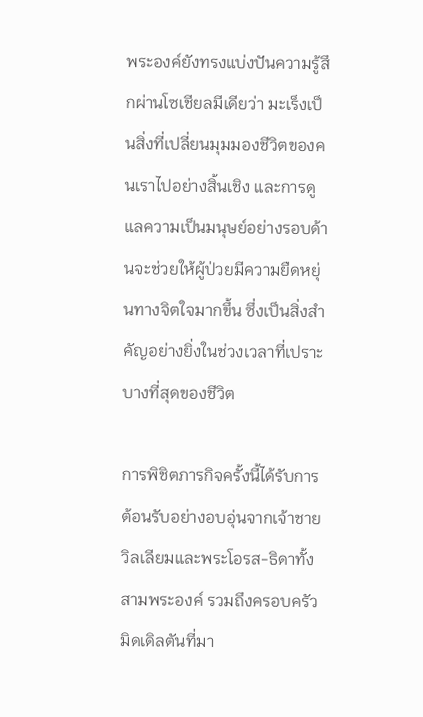พระองค์ยังทรงแบ่งปันความรู้สึกผ่านโซเชียลมีเดียว่า มะเร็งเป็นสิ่งที่เปลี่ยนมุมมองชีวิตของคนเราไปอย่างสิ้นเชิง และการดูแลความเป็นมนุษย์อย่างรอบด้านจะช่วยให้ผู้ป่วยมีความยืดหยุ่นทางจิตใจมากขึ้น ซึ่งเป็นสิ่งสำคัญอย่างยิ่งในช่วงเวลาที่เปราะบางที่สุดของชีวิต

การพิชิตภารกิจครั้งนี้ได้รับการต้อนรับอย่างอบอุ่นจากเจ้าชายวิลเลียมและพระโอรส-ธิดาทั้งสามพระองค์ รวมถึงครอบครัวมิดเดิลตันที่มา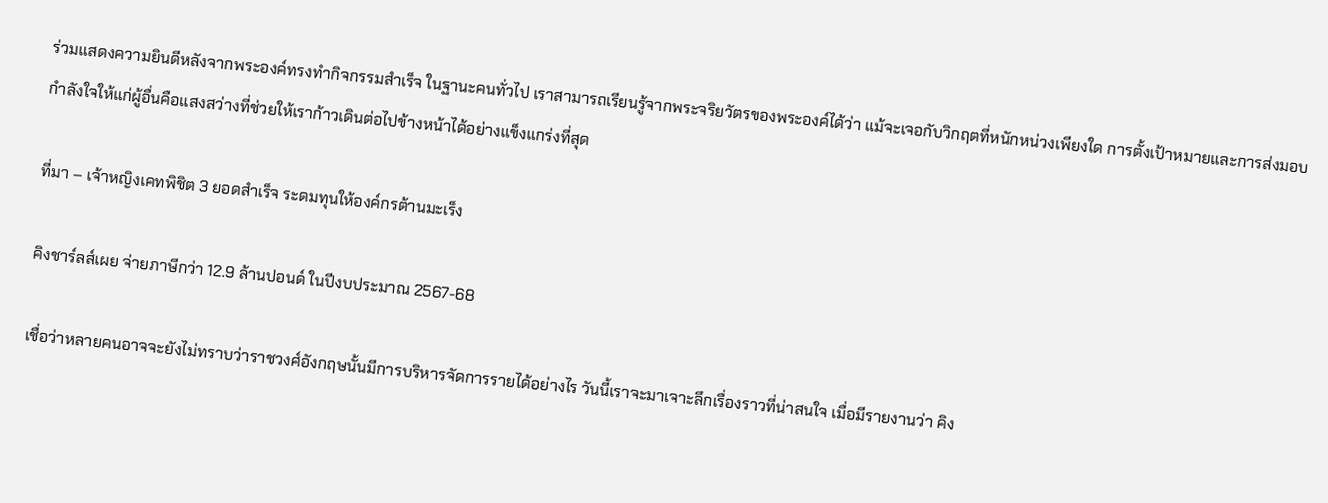ร่วมแสดงความยินดีหลังจากพระองค์ทรงทำกิจกรรมสำเร็จ ในฐานะคนทั่วไป เราสามารถเรียนรู้จากพระจริยวัตรของพระองค์ได้ว่า แม้จะเจอกับวิกฤตที่หนักหน่วงเพียงใด การตั้งเป้าหมายและการส่งมอบกำลังใจให้แก่ผู้อื่นคือแสงสว่างที่ช่วยให้เราก้าวเดินต่อไปข้างหน้าได้อย่างแข็งแกร่งที่สุด

ที่มา – เจ้าหญิงเคทพิชิต 3 ยอดสำเร็จ ระดมทุนให้องค์กรต้านมะเร็ง

คิงชาร์ลส์เผย จ่ายภาษีกว่า 12.9 ล้านปอนด์ ในปีงบประมาณ 2567-68

เชื่อว่าหลายคนอาจจะยังไม่ทราบว่าราชวงศ์อังกฤษนั้นมีการบริหารจัดการรายได้อย่างไร วันนี้เราจะมาเจาะลึกเรื่องราวที่น่าสนใจ เมื่อมีรายงานว่า คิง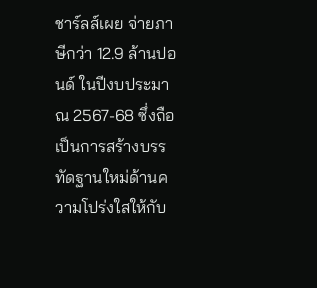ชาร์ลส์เผย จ่ายภาษีกว่า 12.9 ล้านปอนด์ ในปีงบประมาณ 2567-68 ซึ่งถือเป็นการสร้างบรรทัดฐานใหม่ด้านความโปร่งใสให้กับ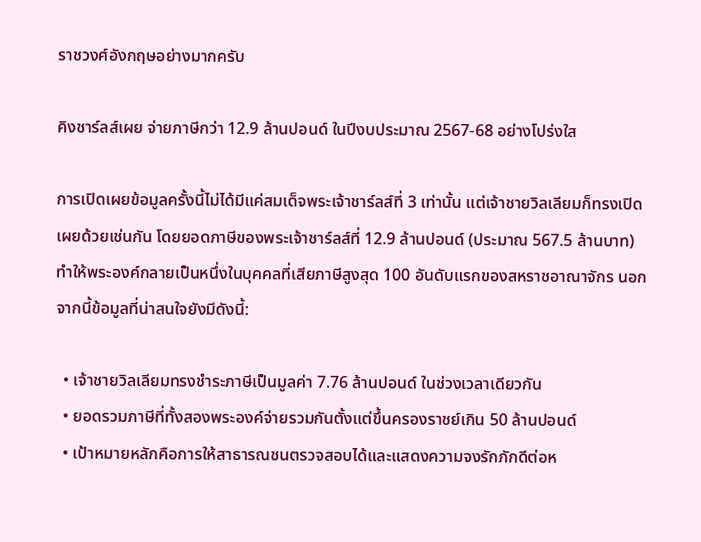ราชวงศ์อังกฤษอย่างมากครับ

คิงชาร์ลส์เผย จ่ายภาษีกว่า 12.9 ล้านปอนด์ ในปีงบประมาณ 2567-68 อย่างโปร่งใส

การเปิดเผยข้อมูลครั้งนี้ไม่ได้มีแค่สมเด็จพระเจ้าชาร์ลส์ที่ 3 เท่านั้น แต่เจ้าชายวิลเลียมก็ทรงเปิดเผยด้วยเช่นกัน โดยยอดภาษีของพระเจ้าชาร์ลส์ที่ 12.9 ล้านปอนด์ (ประมาณ 567.5 ล้านบาท) ทำให้พระองค์กลายเป็นหนึ่งในบุคคลที่เสียภาษีสูงสุด 100 อันดับแรกของสหราชอาณาจักร นอกจากนี้ข้อมูลที่น่าสนใจยังมีดังนี้:

  • เจ้าชายวิลเลียมทรงชำระภาษีเป็นมูลค่า 7.76 ล้านปอนด์ ในช่วงเวลาเดียวกัน
  • ยอดรวมภาษีที่ทั้งสองพระองค์จ่ายรวมกันตั้งแต่ขึ้นครองราชย์เกิน 50 ล้านปอนด์
  • เป้าหมายหลักคือการให้สาธารณชนตรวจสอบได้และแสดงความจงรักภักดีต่อห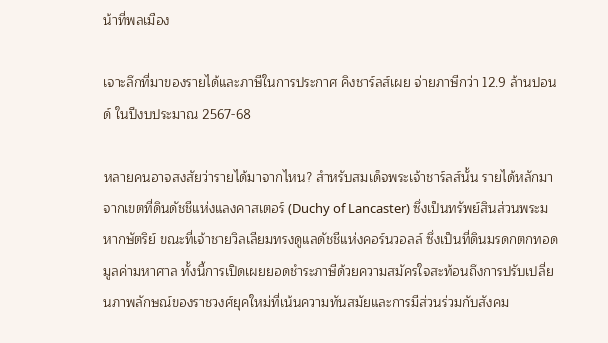น้าที่พลเมือง

เจาะลึกที่มาของรายได้และภาษีในการประกาศ คิงชาร์ลส์เผย จ่ายภาษีกว่า 12.9 ล้านปอนด์ ในปีงบประมาณ 2567-68

หลายคนอาจสงสัยว่ารายได้มาจากไหน? สำหรับสมเด็จพระเจ้าชาร์ลส์นั้น รายได้หลักมาจากเขตที่ดินดัชชีแห่งแลงคาสเตอร์ (Duchy of Lancaster) ซึ่งเป็นทรัพย์สินส่วนพระมหากษัตริย์ ขณะที่เจ้าชายวิลเลียมทรงดูแลดัชชีแห่งคอร์นวอลล์ ซึ่งเป็นที่ดินมรดกตกทอดมูลค่ามหาศาล ทั้งนี้การเปิดเผยยอดชำระภาษีด้วยความสมัครใจสะท้อนถึงการปรับเปลี่ยนภาพลักษณ์ของราชวงศ์ยุคใหม่ที่เน้นความทันสมัยและการมีส่วนร่วมกับสังคม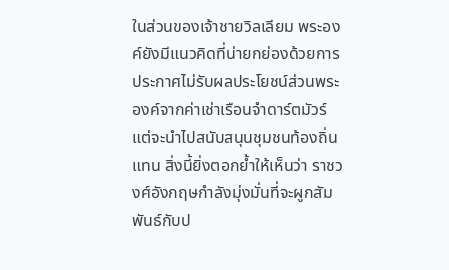ในส่วนของเจ้าชายวิลเลียม พระองค์ยังมีแนวคิดที่น่ายกย่องด้วยการประกาศไม่รับผลประโยชน์ส่วนพระองค์จากค่าเช่าเรือนจำดาร์ตมัวร์ แต่จะนำไปสนับสนุนชุมชนท้องถิ่นแทน สิ่งนี้ยิ่งตอกย้ำให้เห็นว่า ราชวงศ์อังกฤษกำลังมุ่งมั่นที่จะผูกสัมพันธ์กับป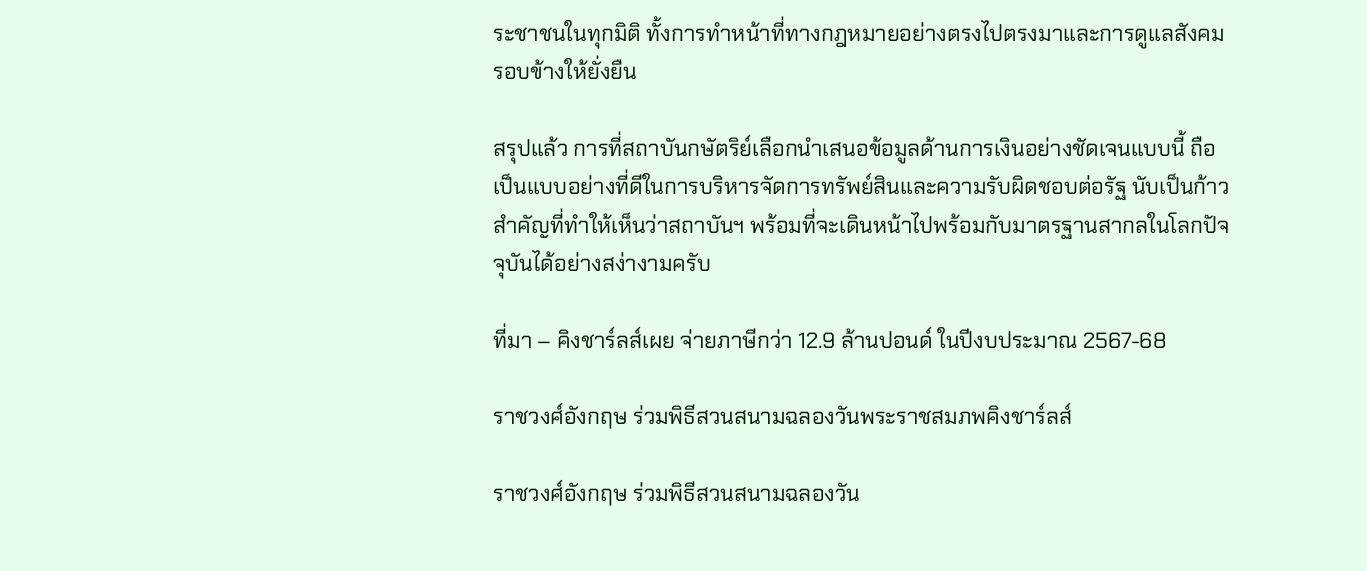ระชาชนในทุกมิติ ทั้งการทำหน้าที่ทางกฎหมายอย่างตรงไปตรงมาและการดูแลสังคมรอบข้างให้ยั่งยืน

สรุปแล้ว การที่สถาบันกษัตริย์เลือกนำเสนอข้อมูลด้านการเงินอย่างชัดเจนแบบนี้ ถือเป็นแบบอย่างที่ดีในการบริหารจัดการทรัพย์สินและความรับผิดชอบต่อรัฐ นับเป็นก้าวสำคัญที่ทำให้เห็นว่าสถาบันฯ พร้อมที่จะเดินหน้าไปพร้อมกับมาตรฐานสากลในโลกปัจจุบันได้อย่างสง่างามครับ

ที่มา – คิงชาร์ลส์เผย จ่ายภาษีกว่า 12.9 ล้านปอนด์ ในปีงบประมาณ 2567-68

ราชวงศ์อังกฤษ ร่วมพิธีสวนสนามฉลองวันพระราชสมภพคิงชาร์ลส์

ราชวงศ์อังกฤษ ร่วมพิธีสวนสนามฉลองวัน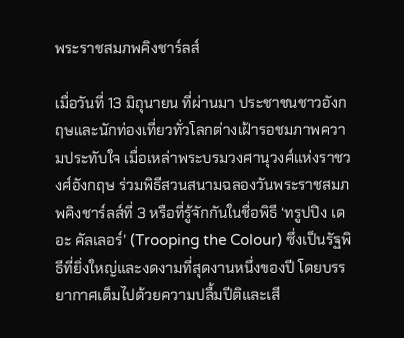พระราชสมภพคิงชาร์ลส์

เมื่อวันที่ 13 มิถุนายน ที่ผ่านมา ประชาชนชาวอังกฤษและนักท่องเที่ยวทั่วโลกต่างเฝ้ารอชมภาพความประทับใจ เมื่อเหล่าพระบรมวงศานุวงศ์แห่งราชวงศ์อังกฤษ ร่วมพิธีสวนสนามฉลองวันพระราชสมภพคิงชาร์ลส์ที่ 3 หรือที่รู้จักกันในชื่อพิธี ‘ทรูปปิง เดอะ คัลเลอร์’ (Trooping the Colour) ซึ่งเป็นรัฐพิธีที่ยิ่งใหญ่และงดงามที่สุดงานหนึ่งของปี โดยบรรยากาศเต็มไปด้วยความปลื้มปีติและเสี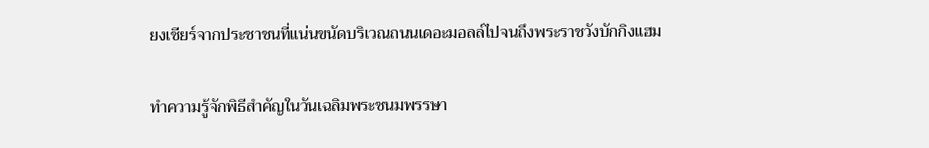ยงเชียร์จากประชาชนที่แน่นขนัดบริเวณถนนเดอะมอลล์ไปจนถึงพระราชวังบักกิงแฮม

ทำความรู้จักพิธีสำคัญในวันเฉลิมพระชนมพรรษา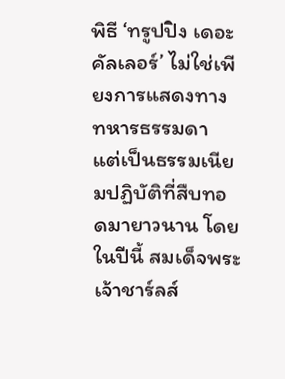พิธี ‘ทรูปปิง เดอะ คัลเลอร์’ ไม่ใช่เพียงการแสดงทางทหารธรรมดา แต่เป็นธรรมเนียมปฏิบัติที่สืบทอดมายาวนาน โดยในปีนี้ สมเด็จพระเจ้าชาร์ลส์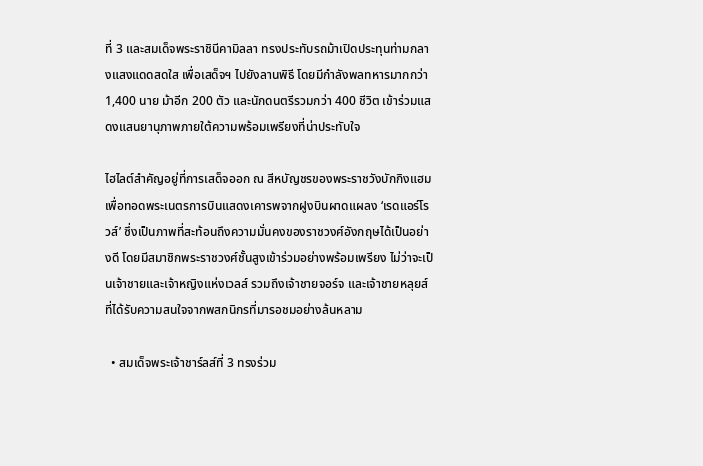ที่ 3 และสมเด็จพระราชินีคามิลลา ทรงประทับรถม้าเปิดประทุนท่ามกลางแสงแดดสดใส เพื่อเสด็จฯ ไปยังลานพิธี โดยมีกำลังพลทหารมากกว่า 1,400 นาย ม้าอีก 200 ตัว และนักดนตรีรวมกว่า 400 ชีวิต เข้าร่วมแสดงแสนยานุภาพภายใต้ความพร้อมเพรียงที่น่าประทับใจ

ไฮไลต์สำคัญอยู่ที่การเสด็จออก ณ สีหบัญชรของพระราชวังบักกิงแฮม เพื่อทอดพระเนตรการบินแสดงเคารพจากฝูงบินผาดแผลง ‘เรดแอร์โรวส์’ ซึ่งเป็นภาพที่สะท้อนถึงความมั่นคงของราชวงศ์อังกฤษได้เป็นอย่างดี โดยมีสมาชิกพระราชวงศ์ชั้นสูงเข้าร่วมอย่างพร้อมเพรียง ไม่ว่าจะเป็นเจ้าชายและเจ้าหญิงแห่งเวลส์ รวมถึงเจ้าชายจอร์จ และเจ้าชายหลุยส์ ที่ได้รับความสนใจจากพสกนิกรที่มารอชมอย่างล้นหลาม

  • สมเด็จพระเจ้าชาร์ลส์ที่ 3 ทรงร่วม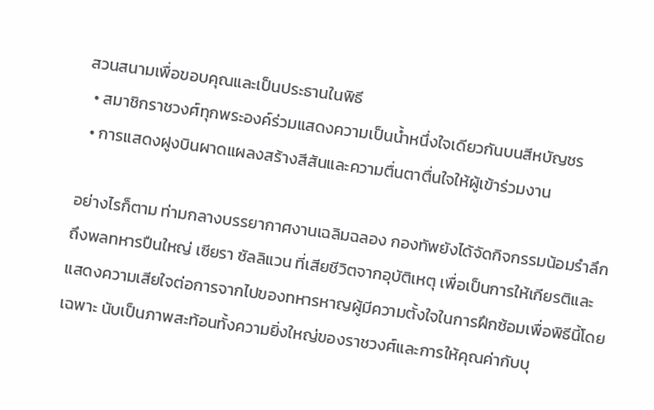สวนสนามเพื่อขอบคุณและเป็นประธานในพิธี
  • สมาชิกราชวงศ์ทุกพระองค์ร่วมแสดงความเป็นน้ำหนึ่งใจเดียวกันบนสีหบัญชร
  • การแสดงฝูงบินผาดแผลงสร้างสีสันและความตื่นตาตื่นใจให้ผู้เข้าร่วมงาน

อย่างไรก็ตาม ท่ามกลางบรรยากาศงานเฉลิมฉลอง กองทัพยังได้จัดกิจกรรมน้อมรำลึกถึงพลทหารปืนใหญ่ เซียรา ซัลลิแวน ที่เสียชีวิตจากอุบัติเหตุ เพื่อเป็นการให้เกียรติและแสดงความเสียใจต่อการจากไปของทหารหาญผู้มีความตั้งใจในการฝึกซ้อมเพื่อพิธีนี้โดยเฉพาะ นับเป็นภาพสะท้อนทั้งความยิ่งใหญ่ของราชวงศ์และการให้คุณค่ากับบุ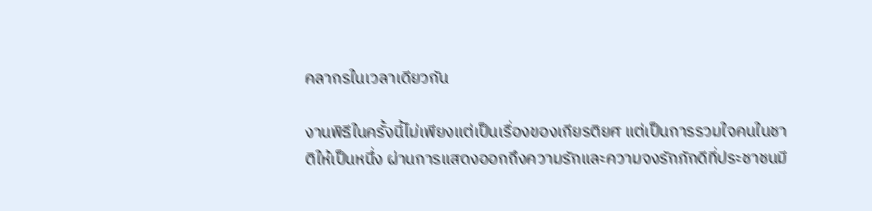คลากรในเวลาเดียวกัน

งานพิธีในครั้งนี้ไม่เพียงแต่เป็นเรื่องของเกียรติยศ แต่เป็นการรวมใจคนในชาติให้เป็นหนึ่ง ผ่านการแสดงออกถึงความรักและความจงรักภักดีที่ประชาชนมี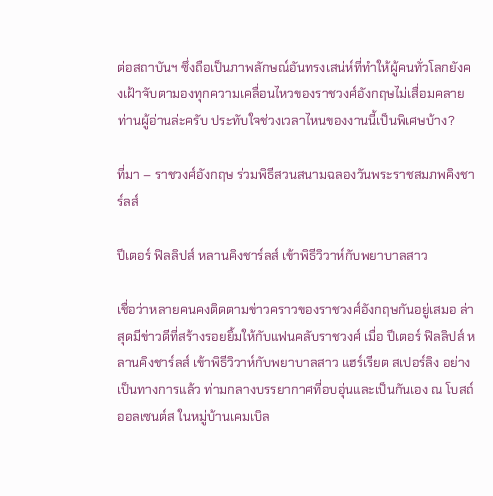ต่อสถาบันฯ ซึ่งถือเป็นภาพลักษณ์อันทรงเสน่ห์ที่ทำให้ผู้คนทั่วโลกยังคงเฝ้าจับตามองทุกความเคลื่อนไหวของราชวงศ์อังกฤษไม่เสื่อมคลาย ท่านผู้อ่านล่ะครับ ประทับใจช่วงเวลาไหนของงานนี้เป็นพิเศษบ้าง?

ที่มา – ราชวงศ์อังกฤษ ร่วมพิธีสวนสนามฉลองวันพระราชสมภพคิงชาร์ลส์

ปีเตอร์ ฟิลลิปส์ หลานคิงชาร์ลส์ เข้าพิธีวิวาห์กับพยาบาลสาว

เชื่อว่าหลายคนคงติดตามข่าวคราวของราชวงศ์อังกฤษกันอยู่เสมอ ล่าสุดมีข่าวดีที่สร้างรอยยิ้มให้กับแฟนคลับราชวงศ์ เมื่อ ปีเตอร์ ฟิลลิปส์ หลานคิงชาร์ลส์ เข้าพิธีวิวาห์กับพยาบาลสาว แฮร์เรียต สเปอร์ลิง อย่างเป็นทางการแล้ว ท่ามกลางบรรยากาศที่อบอุ่นและเป็นกันเอง ณ โบสถ์ออลเซนต์ส ในหมู่บ้านเคมเบิล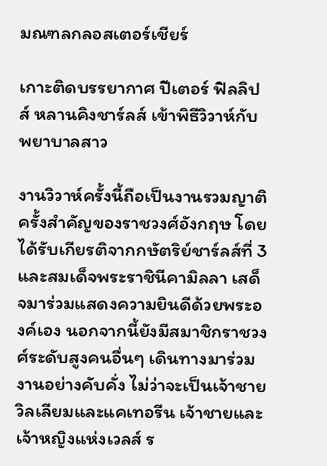มณฑลกลอสเตอร์เชียร์

เกาะติดบรรยากาศ ปีเตอร์ ฟิลลิปส์ หลานคิงชาร์ลส์ เข้าพิธีวิวาห์กับพยาบาลสาว

งานวิวาห์ครั้งนี้ถือเป็นงานรวมญาติครั้งสำคัญของราชวงศ์อังกฤษ โดยได้รับเกียรติจากกษัตริย์ชาร์ลส์ที่ 3 และสมเด็จพระราชินีคามิลลา เสด็จมาร่วมแสดงความยินดีด้วยพระองค์เอง นอกจากนี้ยังมีสมาชิกราชวงศ์ระดับสูงคนอื่นๆ เดินทางมาร่วมงานอย่างคับคั่ง ไม่ว่าจะเป็นเจ้าชายวิลเลียมและแคเทอรีน เจ้าชายและเจ้าหญิงแห่งเวลส์ ร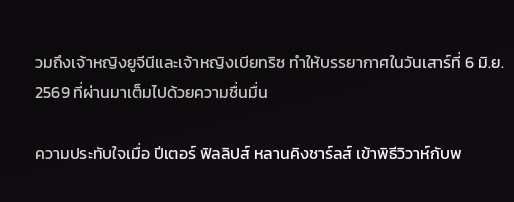วมถึงเจ้าหญิงยูจีนีและเจ้าหญิงเบียทริซ ทำให้บรรยากาศในวันเสาร์ที่ 6 มิ.ย. 2569 ที่ผ่านมาเต็มไปด้วยความชื่นมื่น

ความประทับใจเมื่อ ปีเตอร์ ฟิลลิปส์ หลานคิงชาร์ลส์ เข้าพิธีวิวาห์กับพ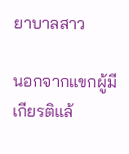ยาบาลสาว

นอกจากแขกผู้มีเกียรติแล้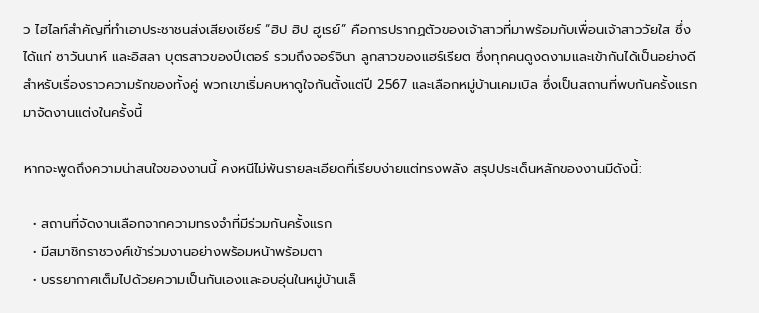ว ไฮไลท์สำคัญที่ทำเอาประชาชนส่งเสียงเชียร์ “ฮิป ฮิป ฮูเรย์” คือการปรากฏตัวของเจ้าสาวที่มาพร้อมกับเพื่อนเจ้าสาววัยใส ซึ่งได้แก่ ซาวันนาห์ และอิสลา บุตรสาวของปีเตอร์ รวมถึงจอร์จินา ลูกสาวของแฮร์เรียต ซึ่งทุกคนดูงดงามและเข้ากันได้เป็นอย่างดี สำหรับเรื่องราวความรักของทั้งคู่ พวกเขาเริ่มคบหาดูใจกันตั้งแต่ปี 2567 และเลือกหมู่บ้านเคมเบิล ซึ่งเป็นสถานที่พบกันครั้งแรกมาจัดงานแต่งในครั้งนี้

หากจะพูดถึงความน่าสนใจของงานนี้ คงหนีไม่พ้นรายละเอียดที่เรียบง่ายแต่ทรงพลัง สรุปประเด็นหลักของงานมีดังนี้:

  • สถานที่จัดงานเลือกจากความทรงจำที่มีร่วมกันครั้งแรก
  • มีสมาชิกราชวงศ์เข้าร่วมงานอย่างพร้อมหน้าพร้อมตา
  • บรรยากาศเต็มไปด้วยความเป็นกันเองและอบอุ่นในหมู่บ้านเล็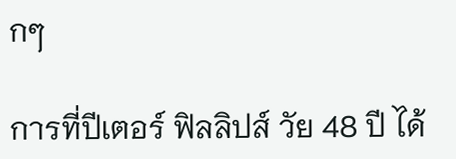กๆ

การที่ปีเตอร์ ฟิลลิปส์ วัย 48 ปี ได้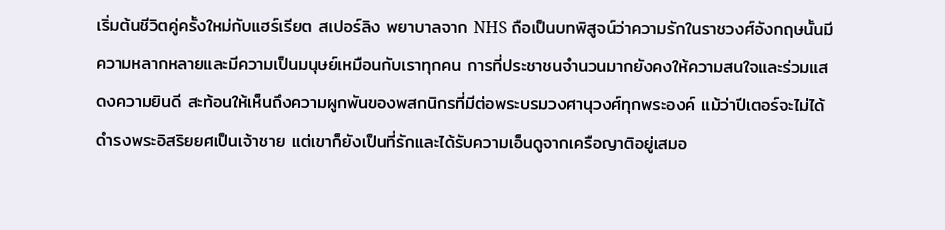เริ่มต้นชีวิตคู่ครั้งใหม่กับแฮร์เรียต สเปอร์ลิง พยาบาลจาก NHS ถือเป็นบทพิสูจน์ว่าความรักในราชวงศ์อังกฤษนั้นมีความหลากหลายและมีความเป็นมนุษย์เหมือนกับเราทุกคน การที่ประชาชนจำนวนมากยังคงให้ความสนใจและร่วมแสดงความยินดี สะท้อนให้เห็นถึงความผูกพันของพสกนิกรที่มีต่อพระบรมวงศานุวงศ์ทุกพระองค์ แม้ว่าปีเตอร์จะไม่ได้ดำรงพระอิสริยยศเป็นเจ้าชาย แต่เขาก็ยังเป็นที่รักและได้รับความเอ็นดูจากเครือญาติอยู่เสมอ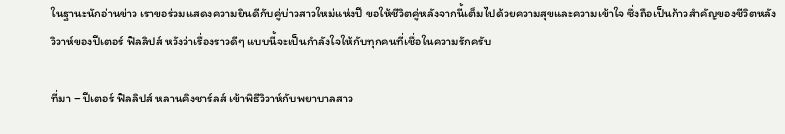ในฐานะนักอ่านข่าว เราขอร่วมแสดงความยินดีกับคู่บ่าวสาวใหม่แห่งปี ขอให้ชีวิตคู่หลังจากนี้เต็มไปด้วยความสุขและความเข้าใจ ซึ่งถือเป็นก้าวสำคัญของชีวิตหลังวิวาห์ของปีเตอร์ ฟิลลิปส์ หวังว่าเรื่องราวดีๆ แบบนี้จะเป็นกำลังใจให้กับทุกคนที่เชื่อในความรักครับ

ที่มา – ปีเตอร์ ฟิลลิปส์ หลานคิงชาร์ลส์ เข้าพิธีวิวาห์กับพยาบาลสาว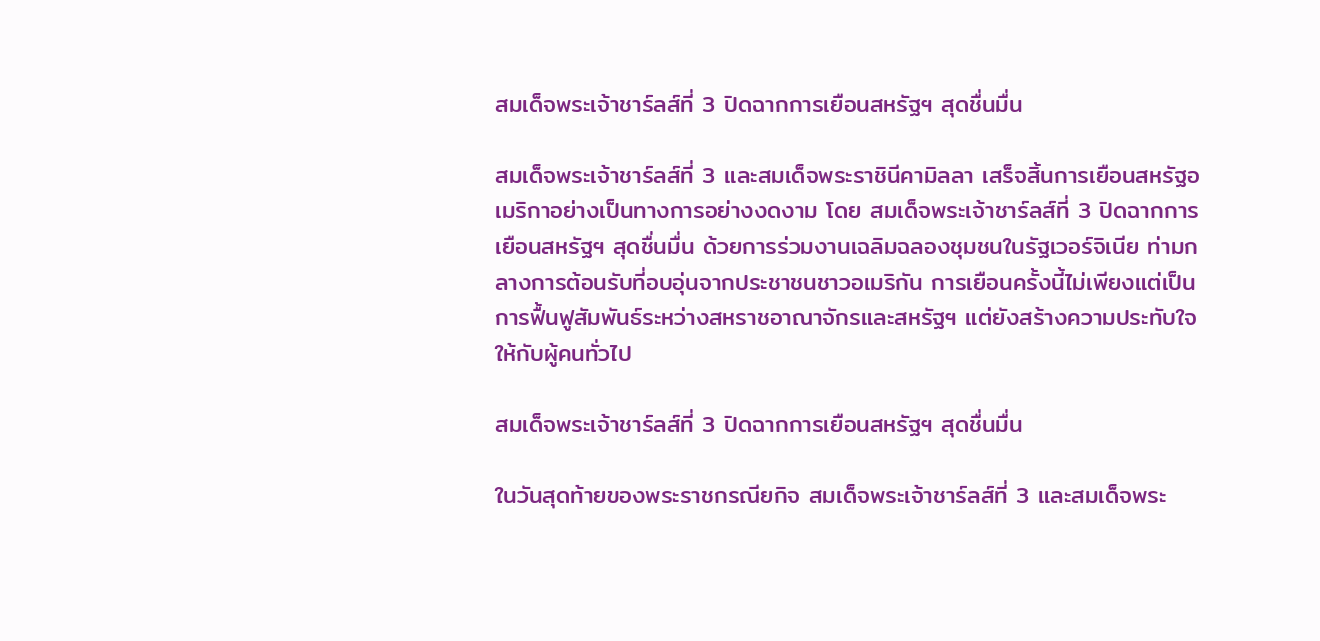สมเด็จพระเจ้าชาร์ลส์ที่ 3 ปิดฉากการเยือนสหรัฐฯ สุดชื่นมื่น

สมเด็จพระเจ้าชาร์ลส์ที่ 3 และสมเด็จพระราชินีคามิลลา เสร็จสิ้นการเยือนสหรัฐอเมริกาอย่างเป็นทางการอย่างงดงาม โดย สมเด็จพระเจ้าชาร์ลส์ที่ 3 ปิดฉากการเยือนสหรัฐฯ สุดชื่นมื่น ด้วยการร่วมงานเฉลิมฉลองชุมชนในรัฐเวอร์จิเนีย ท่ามกลางการต้อนรับที่อบอุ่นจากประชาชนชาวอเมริกัน การเยือนครั้งนี้ไม่เพียงแต่เป็นการฟื้นฟูสัมพันธ์ระหว่างสหราชอาณาจักรและสหรัฐฯ แต่ยังสร้างความประทับใจให้กับผู้คนทั่วไป

สมเด็จพระเจ้าชาร์ลส์ที่ 3 ปิดฉากการเยือนสหรัฐฯ สุดชื่นมื่น

ในวันสุดท้ายของพระราชกรณียกิจ สมเด็จพระเจ้าชาร์ลส์ที่ 3 และสมเด็จพระ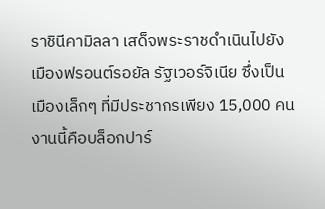ราชินีคามิลลา เสด็จพระราชดำเนินไปยังเมืองฟรอนต์รอยัล รัฐเวอร์จิเนีย ซึ่งเป็นเมืองเล็กๆ ที่มีประชากรเพียง 15,000 คน งานนี้คือบล็อกปาร์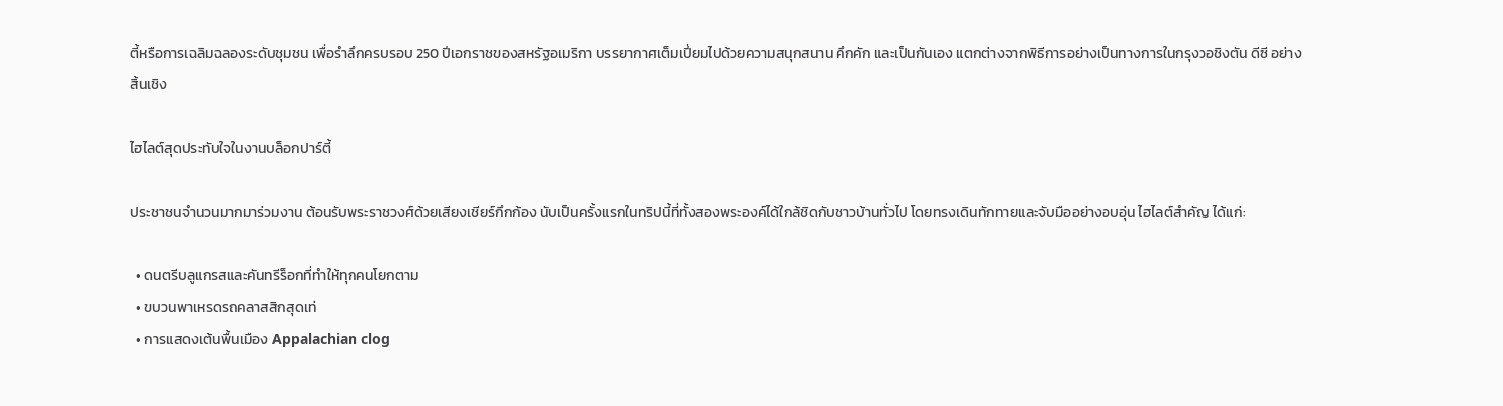ตี้หรือการเฉลิมฉลองระดับชุมชน เพื่อรำลึกครบรอบ 250 ปีเอกราชของสหรัฐอเมริกา บรรยากาศเต็มเปี่ยมไปด้วยความสนุกสนาน คึกคัก และเป็นกันเอง แตกต่างจากพิธีการอย่างเป็นทางการในกรุงวอชิงตัน ดีซี อย่างสิ้นเชิง

ไฮไลต์สุดประทับใจในงานบล็อกปาร์ตี้

ประชาชนจำนวนมากมาร่วมงาน ต้อนรับพระราชวงศ์ด้วยเสียงเชียร์กึกก้อง นับเป็นครั้งแรกในทริปนี้ที่ทั้งสองพระองค์ได้ใกล้ชิดกับชาวบ้านทั่วไป โดยทรงเดินทักทายและจับมืออย่างอบอุ่น ไฮไลต์สำคัญ ได้แก่:

  • ดนตรีบลูแกรสและคันทรีร็อกที่ทำให้ทุกคนโยกตาม
  • ขบวนพาเหรดรถคลาสสิกสุดเท่
  • การแสดงเต้นพื้นเมือง Appalachian clog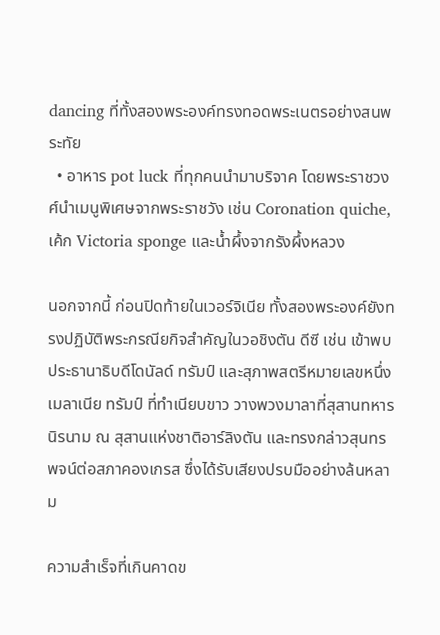dancing ที่ทั้งสองพระองค์ทรงทอดพระเนตรอย่างสนพระทัย
  • อาหาร pot luck ที่ทุกคนนำมาบริจาค โดยพระราชวงศ์นำเมนูพิเศษจากพระราชวัง เช่น Coronation quiche, เค้ก Victoria sponge และน้ำผึ้งจากรังผึ้งหลวง

นอกจากนี้ ก่อนปิดท้ายในเวอร์จิเนีย ทั้งสองพระองค์ยังทรงปฏิบัติพระกรณียกิจสำคัญในวอชิงตัน ดีซี เช่น เข้าพบประธานาธิบดีโดนัลด์ ทรัมป์ และสุภาพสตรีหมายเลขหนึ่งเมลาเนีย ทรัมป์ ที่ทำเนียบขาว วางพวงมาลาที่สุสานทหารนิรนาม ณ สุสานแห่งชาติอาร์ลิงตัน และทรงกล่าวสุนทรพจน์ต่อสภาคองเกรส ซึ่งได้รับเสียงปรบมืออย่างล้นหลาม

ความสำเร็จที่เกินคาดข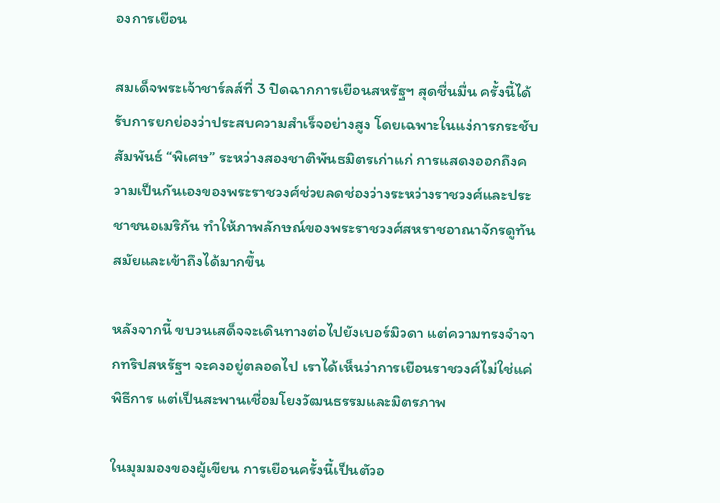องการเยือน

สมเด็จพระเจ้าชาร์ลส์ที่ 3 ปิดฉากการเยือนสหรัฐฯ สุดชื่นมื่น ครั้งนี้ได้รับการยกย่องว่าประสบความสำเร็จอย่างสูง โดยเฉพาะในแง่การกระชับสัมพันธ์ “พิเศษ” ระหว่างสองชาติพันธมิตรเก่าแก่ การแสดงออกถึงความเป็นกันเองของพระราชวงศ์ช่วยลดช่องว่างระหว่างราชวงศ์และประชาชนอเมริกัน ทำให้ภาพลักษณ์ของพระราชวงศ์สหราชอาณาจักรดูทันสมัยและเข้าถึงได้มากขึ้น

หลังจากนี้ ขบวนเสด็จจะเดินทางต่อไปยังเบอร์มิวดา แต่ความทรงจำจากทริปสหรัฐฯ จะคงอยู่ตลอดไป เราได้เห็นว่าการเยือนราชวงศ์ไม่ใช่แค่พิธีการ แต่เป็นสะพานเชื่อมโยงวัฒนธรรมและมิตรภาพ

ในมุมมองของผู้เขียน การเยือนครั้งนี้เป็นตัวอ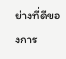ย่างที่ดีของการ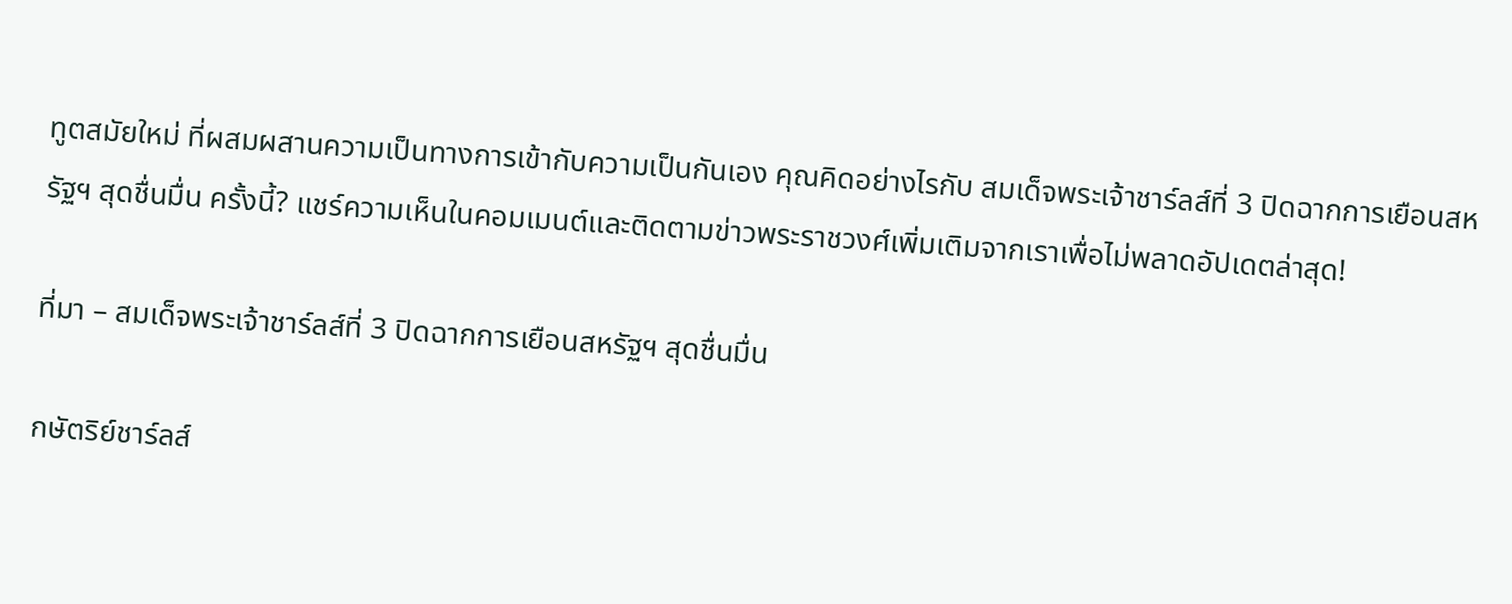ทูตสมัยใหม่ ที่ผสมผสานความเป็นทางการเข้ากับความเป็นกันเอง คุณคิดอย่างไรกับ สมเด็จพระเจ้าชาร์ลส์ที่ 3 ปิดฉากการเยือนสหรัฐฯ สุดชื่นมื่น ครั้งนี้? แชร์ความเห็นในคอมเมนต์และติดตามข่าวพระราชวงศ์เพิ่มเติมจากเราเพื่อไม่พลาดอัปเดตล่าสุด!

ที่มา – สมเด็จพระเจ้าชาร์ลส์ที่ 3 ปิดฉากการเยือนสหรัฐฯ สุดชื่นมื่น

กษัตริย์ชาร์ลส์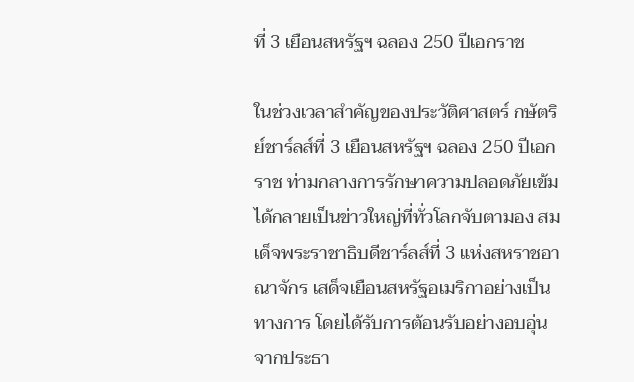ที่ 3 เยือนสหรัฐฯ ฉลอง 250 ปีเอกราช

ในช่วงเวลาสำคัญของประวัติศาสตร์ กษัตริย์ชาร์ลส์ที่ 3 เยือนสหรัฐฯ ฉลอง 250 ปีเอกราช ท่ามกลางการรักษาความปลอดภัยเข้ม ได้กลายเป็นข่าวใหญ่ที่ทั่วโลกจับตามอง สมเด็จพระราชาธิบดีชาร์ลส์ที่ 3 แห่งสหราชอาณาจักร เสด็จเยือนสหรัฐอเมริกาอย่างเป็นทางการ โดยได้รับการต้อนรับอย่างอบอุ่นจากประธา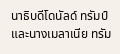นาธิบดีโดนัลด์ ทรัมป์ และนางเมลาเนีย ทรัม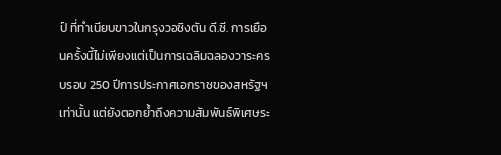ป์ ที่ทำเนียบขาวในกรุงวอชิงตัน ดี.ซี. การเยือนครั้งนี้ไม่เพียงแต่เป็นการเฉลิมฉลองวาระครบรอบ 250 ปีการประกาศเอกราชของสหรัฐฯ เท่านั้น แต่ยังตอกย้ำถึงความสัมพันธ์พิเศษระ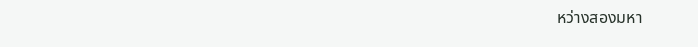หว่างสองมหา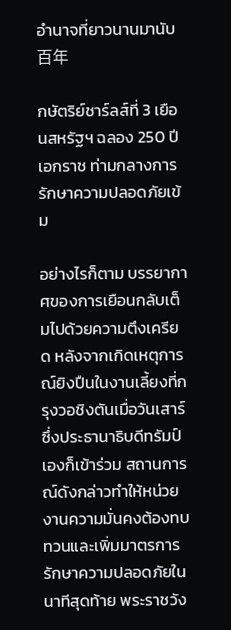อำนาจที่ยาวนานมานับ百年

กษัตริย์ชาร์ลส์ที่ 3 เยือนสหรัฐฯ ฉลอง 250 ปีเอกราช ท่ามกลางการรักษาความปลอดภัยเข้ม

อย่างไรก็ตาม บรรยากาศของการเยือนกลับเต็มไปด้วยความตึงเครียด หลังจากเกิดเหตุการณ์ยิงปืนในงานเลี้ยงที่กรุงวอชิงตันเมื่อวันเสาร์ ซึ่งประธานาธิบดีทรัมป์เองก็เข้าร่วม สถานการณ์ดังกล่าวทำให้หน่วยงานความมั่นคงต้องทบทวนและเพิ่มมาตรการรักษาความปลอดภัยในนาทีสุดท้าย พระราชวัง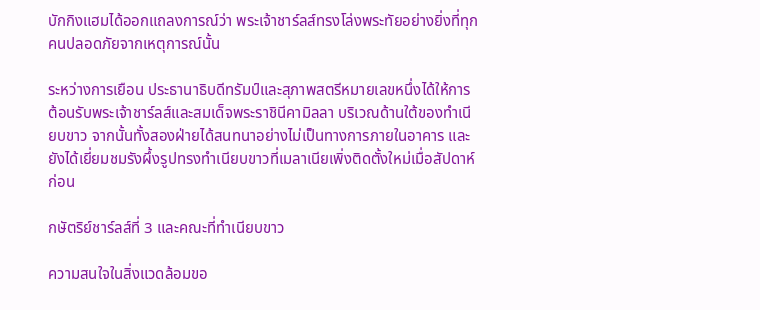บักกิงแฮมได้ออกแถลงการณ์ว่า พระเจ้าชาร์ลส์ทรงโล่งพระทัยอย่างยิ่งที่ทุกคนปลอดภัยจากเหตุการณ์นั้น

ระหว่างการเยือน ประธานาธิบดีทรัมป์และสุภาพสตรีหมายเลขหนึ่งได้ให้การต้อนรับพระเจ้าชาร์ลส์และสมเด็จพระราชินีคามิลลา บริเวณด้านใต้ของทำเนียบขาว จากนั้นทั้งสองฝ่ายได้สนทนาอย่างไม่เป็นทางการภายในอาคาร และยังได้เยี่ยมชมรังผึ้งรูปทรงทำเนียบขาวที่เมลาเนียเพิ่งติดตั้งใหม่เมื่อสัปดาห์ก่อน

กษัตริย์ชาร์ลส์ที่ 3 และคณะที่ทำเนียบขาว

ความสนใจในสิ่งแวดล้อมขอ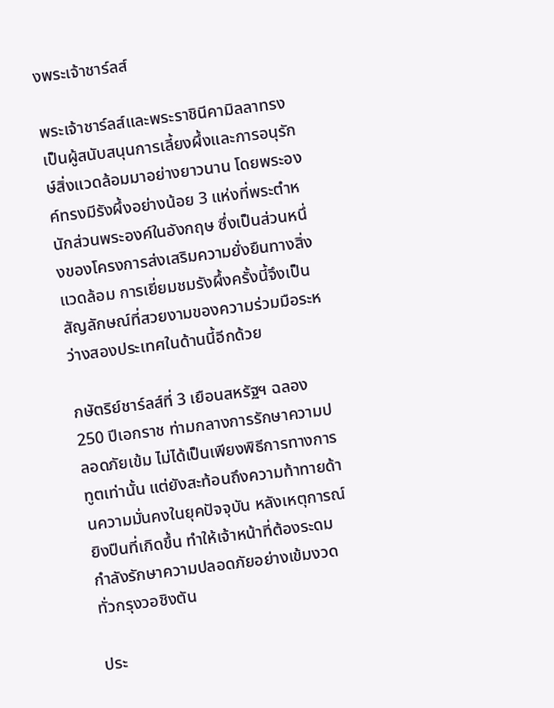งพระเจ้าชาร์ลส์

พระเจ้าชาร์ลส์และพระราชินีคามิลลาทรงเป็นผู้สนับสนุนการเลี้ยงผึ้งและการอนุรักษ์สิ่งแวดล้อมมาอย่างยาวนาน โดยพระองค์ทรงมีรังผึ้งอย่างน้อย 3 แห่งที่พระตำหนักส่วนพระองค์ในอังกฤษ ซึ่งเป็นส่วนหนึ่งของโครงการส่งเสริมความยั่งยืนทางสิ่งแวดล้อม การเยี่ยมชมรังผึ้งครั้งนี้จึงเป็นสัญลักษณ์ที่สวยงามของความร่วมมือระหว่างสองประเทศในด้านนี้อีกด้วย

กษัตริย์ชาร์ลส์ที่ 3 เยือนสหรัฐฯ ฉลอง 250 ปีเอกราช ท่ามกลางการรักษาความปลอดภัยเข้ม ไม่ได้เป็นเพียงพิธีการทางการทูตเท่านั้น แต่ยังสะท้อนถึงความท้าทายด้านความมั่นคงในยุคปัจจุบัน หลังเหตุการณ์ยิงปืนที่เกิดขึ้น ทำให้เจ้าหน้าที่ต้องระดมกำลังรักษาความปลอดภัยอย่างเข้มงวดทั่วกรุงวอชิงตัน

ประ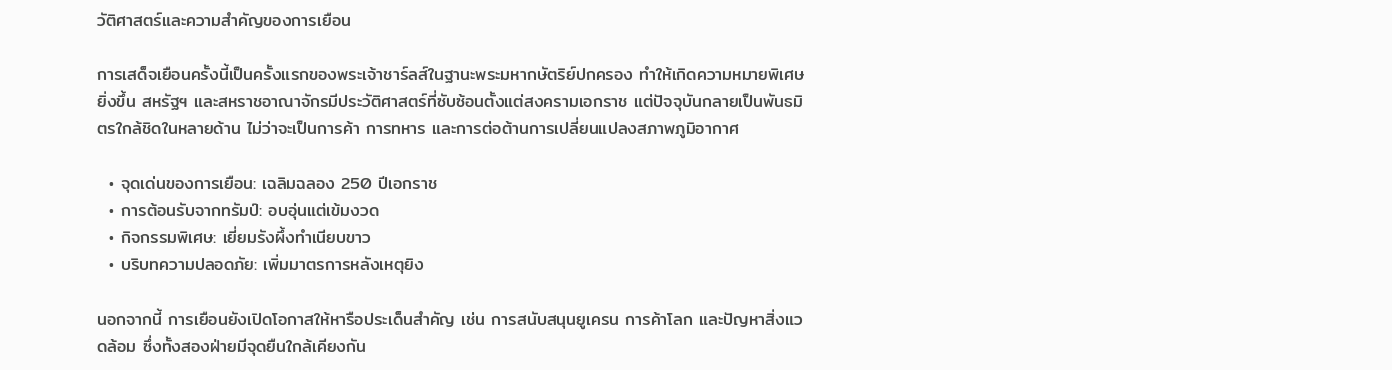วัติศาสตร์และความสำคัญของการเยือน

การเสด็จเยือนครั้งนี้เป็นครั้งแรกของพระเจ้าชาร์ลส์ในฐานะพระมหากษัตริย์ปกครอง ทำให้เกิดความหมายพิเศษยิ่งขึ้น สหรัฐฯ และสหราชอาณาจักรมีประวัติศาสตร์ที่ซับซ้อนตั้งแต่สงครามเอกราช แต่ปัจจุบันกลายเป็นพันธมิตรใกล้ชิดในหลายด้าน ไม่ว่าจะเป็นการค้า การทหาร และการต่อต้านการเปลี่ยนแปลงสภาพภูมิอากาศ

  • จุดเด่นของการเยือน: เฉลิมฉลอง 250 ปีเอกราช
  • การต้อนรับจากทรัมป์: อบอุ่นแต่เข้มงวด
  • กิจกรรมพิเศษ: เยี่ยมรังผึ้งทำเนียบขาว
  • บริบทความปลอดภัย: เพิ่มมาตรการหลังเหตุยิง

นอกจากนี้ การเยือนยังเปิดโอกาสให้หารือประเด็นสำคัญ เช่น การสนับสนุนยูเครน การค้าโลก และปัญหาสิ่งแวดล้อม ซึ่งทั้งสองฝ่ายมีจุดยืนใกล้เคียงกัน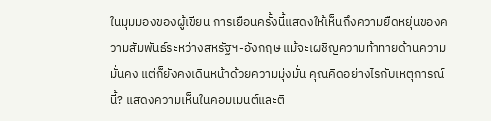ในมุมมองของผู้เขียน การเยือนครั้งนี้แสดงให้เห็นถึงความยืดหยุ่นของความสัมพันธ์ระหว่างสหรัฐฯ-อังกฤษ แม้จะเผชิญความท้าทายด้านความมั่นคง แต่ก็ยังคงเดินหน้าด้วยความมุ่งมั่น คุณคิดอย่างไรกับเหตุการณ์นี้? แสดงความเห็นในคอมเมนต์และติ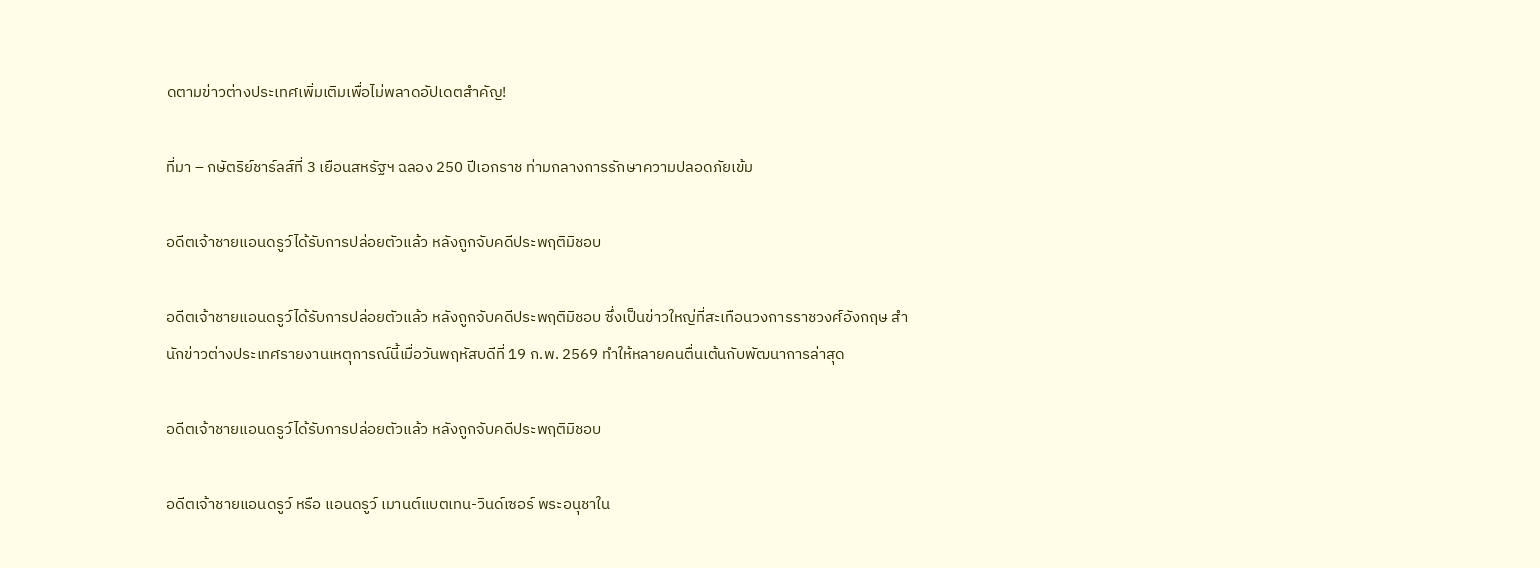ดตามข่าวต่างประเทศเพิ่มเติมเพื่อไม่พลาดอัปเดตสำคัญ!

ที่มา – กษัตริย์ชาร์ลส์ที่ 3 เยือนสหรัฐฯ ฉลอง 250 ปีเอกราช ท่ามกลางการรักษาความปลอดภัยเข้ม

อดีตเจ้าชายแอนดรูว์ได้รับการปล่อยตัวแล้ว หลังถูกจับคดีประพฤติมิชอบ

อดีตเจ้าชายแอนดรูว์ได้รับการปล่อยตัวแล้ว หลังถูกจับคดีประพฤติมิชอบ ซึ่งเป็นข่าวใหญ่ที่สะเทือนวงการราชวงศ์อังกฤษ สำนักข่าวต่างประเทศรายงานเหตุการณ์นี้เมื่อวันพฤหัสบดีที่ 19 ก.พ. 2569 ทำให้หลายคนตื่นเต้นกับพัฒนาการล่าสุด

อดีตเจ้าชายแอนดรูว์ได้รับการปล่อยตัวแล้ว หลังถูกจับคดีประพฤติมิชอบ

อดีตเจ้าชายแอนดรูว์ หรือ แอนดรูว์ เมานต์แบตเทน-วินด์เซอร์ พระอนุชาใน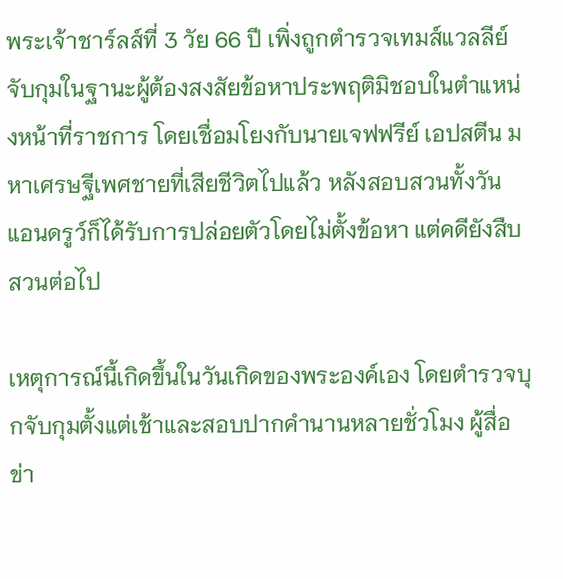พระเจ้าชาร์ลส์ที่ 3 วัย 66 ปี เพิ่งถูกตำรวจเทมส์แวลลีย์จับกุมในฐานะผู้ต้องสงสัยข้อหาประพฤติมิชอบในตำแหน่งหน้าที่ราชการ โดยเชื่อมโยงกับนายเจฟฟรีย์ เอปสตีน มหาเศรษฐีเพศชายที่เสียชีวิตไปแล้ว หลังสอบสวนทั้งวัน แอนดรูว์ก็ได้รับการปล่อยตัวโดยไม่ตั้งข้อหา แต่คดียังสืบสวนต่อไป

เหตุการณ์นี้เกิดขึ้นในวันเกิดของพระองค์เอง โดยตำรวจบุกจับกุมตั้งแต่เช้าและสอบปากคำนานหลายชั่วโมง ผู้สื่อข่า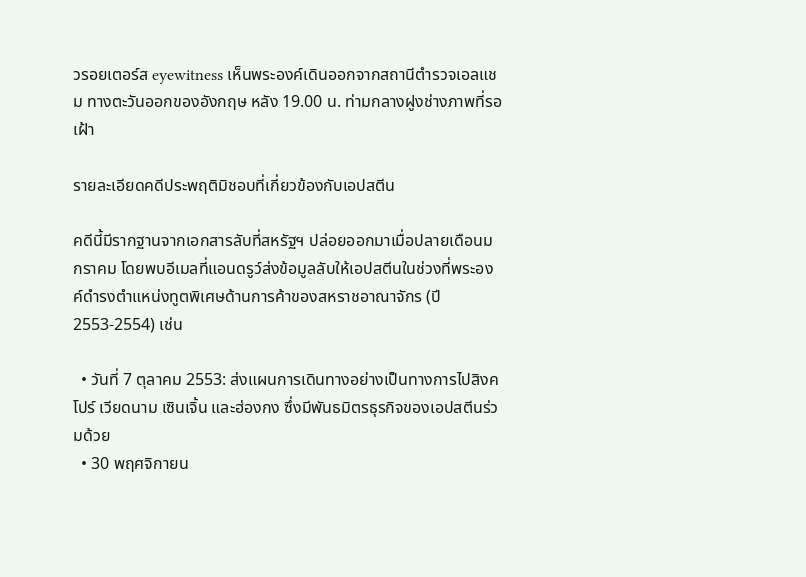วรอยเตอร์ส eyewitness เห็นพระองค์เดินออกจากสถานีตำรวจเอลแชม ทางตะวันออกของอังกฤษ หลัง 19.00 น. ท่ามกลางฝูงช่างภาพที่รอเฝ้า

รายละเอียดคดีประพฤติมิชอบที่เกี่ยวข้องกับเอปสตีน

คดีนี้มีรากฐานจากเอกสารลับที่สหรัฐฯ ปล่อยออกมาเมื่อปลายเดือนมกราคม โดยพบอีเมลที่แอนดรูว์ส่งข้อมูลลับให้เอปสตีนในช่วงที่พระองค์ดำรงตำแหน่งทูตพิเศษด้านการค้าของสหราชอาณาจักร (ปี 2553-2554) เช่น

  • วันที่ 7 ตุลาคม 2553: ส่งแผนการเดินทางอย่างเป็นทางการไปสิงคโปร์ เวียดนาม เซินเจิ้น และฮ่องกง ซึ่งมีพันธมิตรธุรกิจของเอปสตีนร่วมด้วย
  • 30 พฤศจิกายน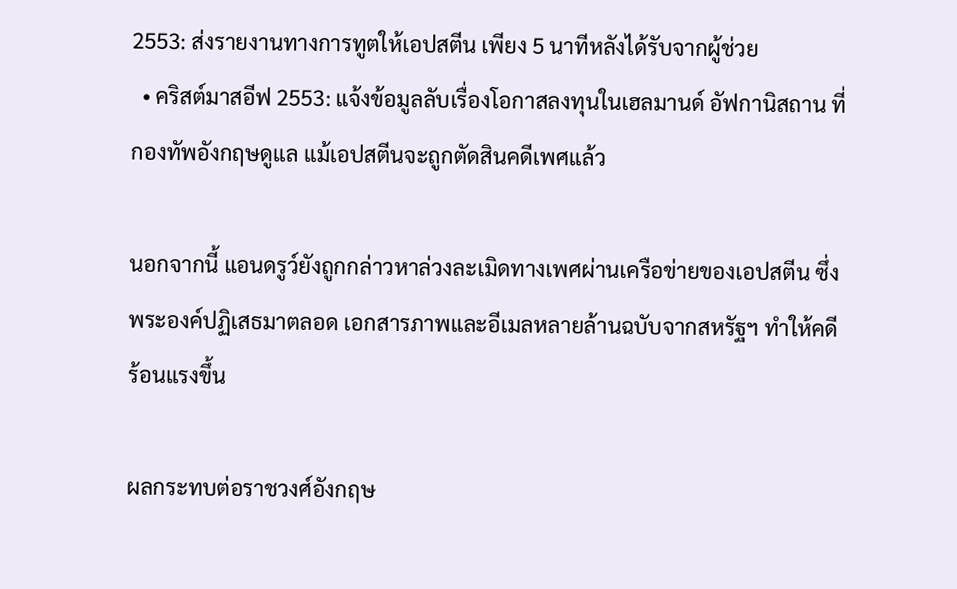2553: ส่งรายงานทางการทูตให้เอปสตีน เพียง 5 นาทีหลังได้รับจากผู้ช่วย
  • คริสต์มาสอีฟ 2553: แจ้งข้อมูลลับเรื่องโอกาสลงทุนในเฮลมานด์ อัฟกานิสถาน ที่กองทัพอังกฤษดูแล แม้เอปสตีนจะถูกตัดสินคดีเพศแล้ว

นอกจากนี้ แอนดรูว์ยังถูกกล่าวหาล่วงละเมิดทางเพศผ่านเครือข่ายของเอปสตีน ซึ่งพระองค์ปฏิเสธมาตลอด เอกสารภาพและอีเมลหลายล้านฉบับจากสหรัฐฯ ทำให้คดีร้อนแรงขึ้น

ผลกระทบต่อราชวงศ์อังกฤษ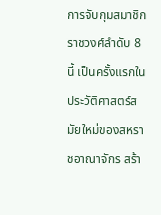การจับกุมสมาชิกราชวงศ์ลำดับ 8 นี้ เป็นครั้งแรกในประวัติศาสตร์สมัยใหม่ของสหราชอาณาจักร สร้า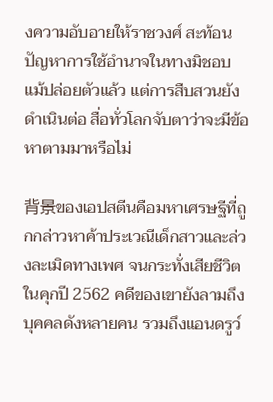งความอับอายให้ราชวงศ์ สะท้อนปัญหาการใช้อำนาจในทางมิชอบ แม้ปล่อยตัวแล้ว แต่การสืบสวนยังดำเนินต่อ สื่อทั่วโลกจับตาว่าจะมีข้อหาตามมาหรือไม่

背景ของเอปสตีนคือมหาเศรษฐีที่ถูกกล่าวหาค้าประเวณีเด็กสาวและล่วงละเมิดทางเพศ จนกระทั่งเสียชีวิตในคุกปี 2562 คดีของเขายังลามถึงบุคคลดังหลายคน รวมถึงแอนดรูว์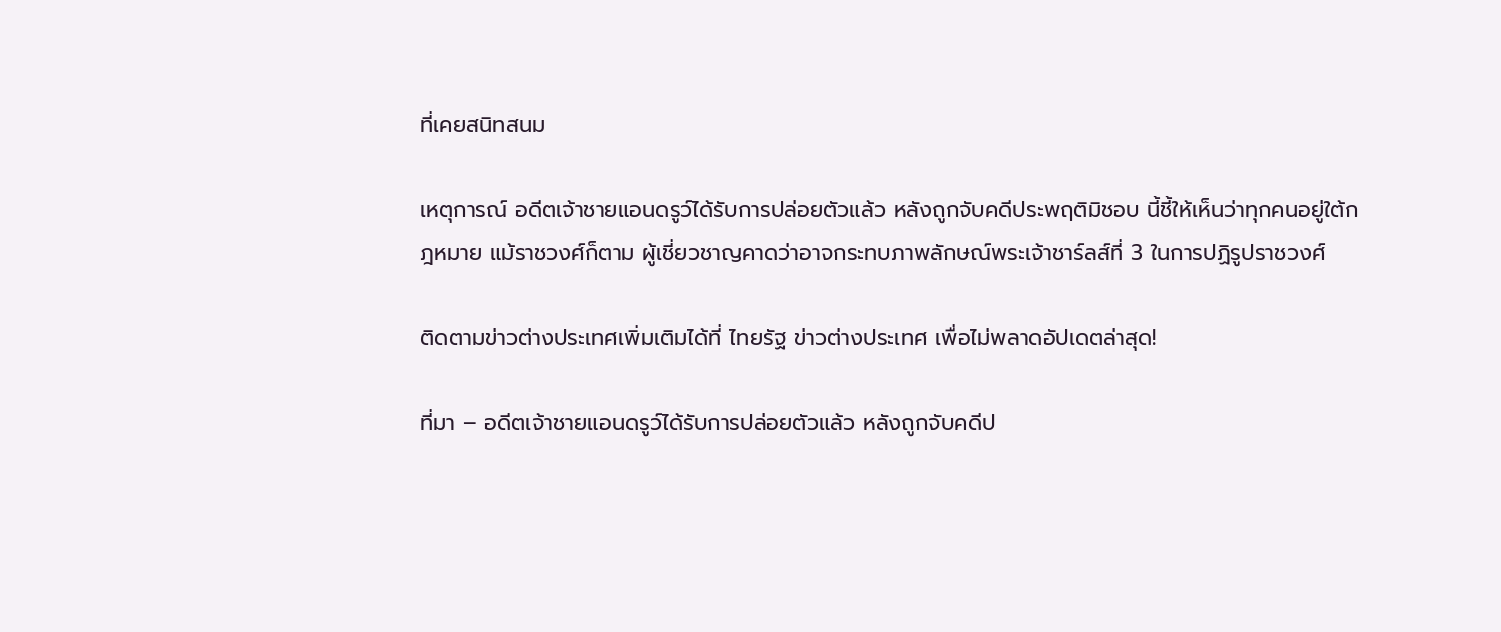ที่เคยสนิทสนม

เหตุการณ์ อดีตเจ้าชายแอนดรูว์ได้รับการปล่อยตัวแล้ว หลังถูกจับคดีประพฤติมิชอบ นี้ชี้ให้เห็นว่าทุกคนอยู่ใต้กฎหมาย แม้ราชวงศ์ก็ตาม ผู้เชี่ยวชาญคาดว่าอาจกระทบภาพลักษณ์พระเจ้าชาร์ลส์ที่ 3 ในการปฏิรูปราชวงศ์

ติดตามข่าวต่างประเทศเพิ่มเติมได้ที่ ไทยรัฐ ข่าวต่างประเทศ เพื่อไม่พลาดอัปเดตล่าสุด!

ที่มา – อดีตเจ้าชายแอนดรูว์ได้รับการปล่อยตัวแล้ว หลังถูกจับคดีป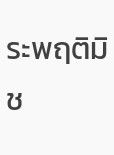ระพฤติมิช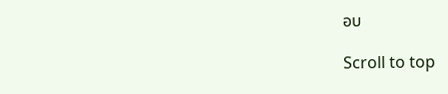อบ

Scroll to top